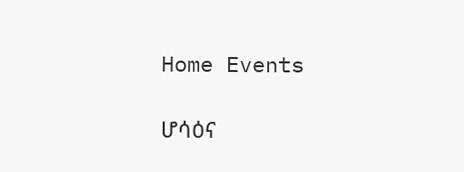Home Events

ሆሳዕና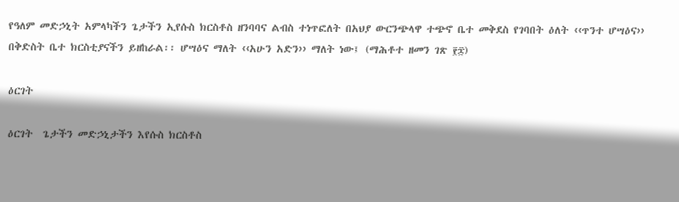የዓለም መድኃኒት አምላካችን ጌታችን ኢየሱስ ክርስቶስ ዘንባባና ልብስ ተነጥፎለት በአህያ ውርንጭላዋ ተጭኖ ቤተ መቅደስ የገባበት ዕለት ‹‹ጥንተ ሆሣዕና›› በቅድስት ቤተ ክርስቲያናችን ይዘከራል፡፡ ሆሣዕና ማለት ‹‹አሁን አድን›› ማለት ነው፤ (ማሕቶተ ዘመን ገጽ ፻፷)

ዕርገት

ዕርገት  ጌታችን መድኃኒታችን እየሱስ ክርስቶስ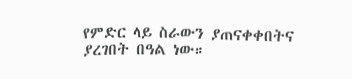የምድር ላይ ስራውን ያጠናቀቀበትና ያረገበት በዓል ነው።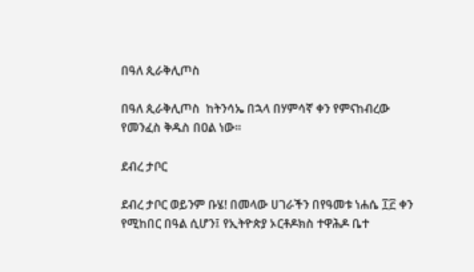በዓለ ጲራቅሊጦስ

በዓለ ጲራቅሊጦስ  ከትንሳኤ በኋላ በሃምሳኛ ቀን የምናከብረው የመንፈስ ቅዱስ በዐል ነው።

ደብረ ታቦር

ደብረ ታቦር ወይንም ቡሄ! በመላው ሀገራችን በየዓመቱ ነሐሴ ፲፫ ቀን የሚከበር በዓል ሲሆን፤ የኢትዮጵያ ኦርቶዶክስ ተዋሕዶ ቤተ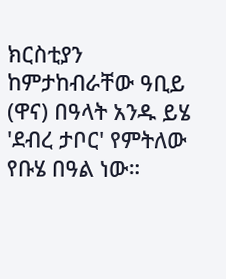ክርስቲያን ከምታከብራቸው ዓቢይ (ዋና) በዓላት አንዱ ይሄ 'ደብረ ታቦር' የምትለው የቡሄ በዓል ነው።